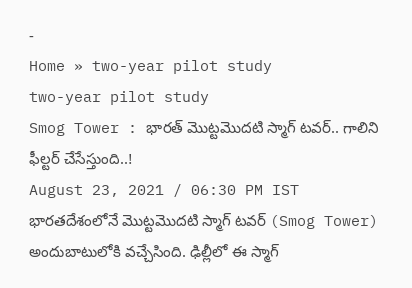-
Home » two-year pilot study
two-year pilot study
Smog Tower : భారత్ మొట్టమొదటి స్మాగ్ టవర్.. గాలిని ఫీల్టర్ చేసేస్తుంది..!
August 23, 2021 / 06:30 PM IST
భారతదేశంలోనే మొట్టమొదటి స్మాగ్ టవర్ (Smog Tower) అందుబాటులోకి వచ్చేసింది. ఢిల్లీలో ఈ స్మాగ్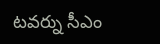టవర్ను సీఎం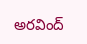అరవింద్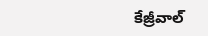కేజ్రీవాల్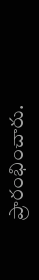ప్రారంభించారు.